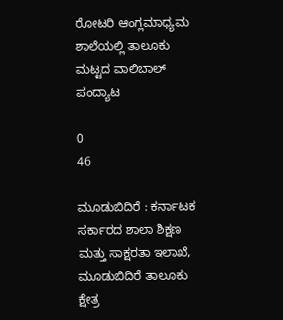ರೋಟರಿ ಆಂಗ್ಲಮಾಧ್ಯಮ ಶಾಲೆಯಲ್ಲಿ ತಾಲೂಕು ಮಟ್ಟದ ವಾಲಿಬಾಲ್ ಪಂದ್ಯಾಟ

0
46

ಮೂಡುಬಿದಿರೆ : ಕರ್ನಾಟಕ ಸರ್ಕಾರದ ಶಾಲಾ ಶಿಕ್ಷಣ ಮತ್ತು ಸಾಕ್ಷರತಾ ಇಲಾಖೆ, ಮೂಡುಬಿದಿರೆ ತಾಲೂಕು ಕ್ಷೇತ್ರ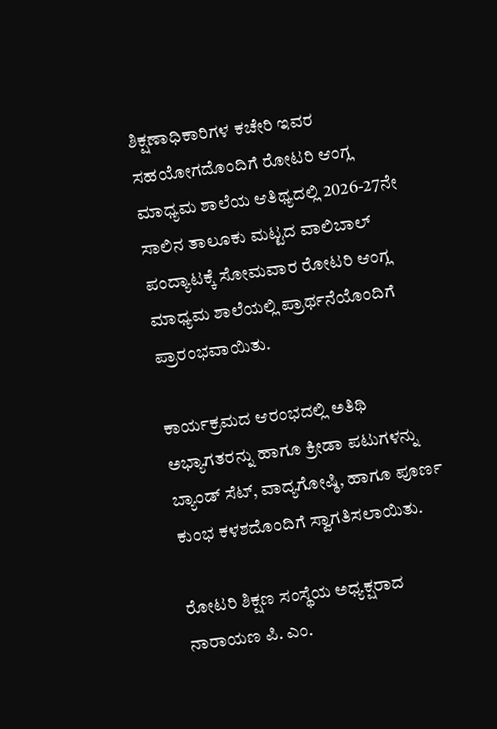ಶಿಕ್ಷಣಾಧಿಕಾರಿಗಳ ಕಚೇರಿ ಇವರ ಸಹಯೋಗದೊಂದಿಗೆ ರೋಟರಿ ಆಂಗ್ಲ ಮಾಧ್ಯಮ ಶಾಲೆಯ ಆತಿಥ್ಯದಲ್ಲಿ 2026-27ನೇ ಸಾಲಿನ ತಾಲೂಕು ಮಟ್ಟದ ವಾಲಿಬಾಲ್ ಪಂದ್ಯಾಟಕ್ಕೆ ಸೋಮವಾರ ರೋಟರಿ ಆಂಗ್ಲ ಮಾಧ್ಯಮ ಶಾಲೆಯಲ್ಲಿ ಪ್ರಾರ್ಥನೆಯೊಂದಿಗೆ ಪ್ರಾರಂಭವಾಯಿತು.

ಕಾರ್ಯಕ್ರಮದ ಆರಂಭದಲ್ಲಿ ಅತಿಥಿ ಅಭ್ಯಾಗತರನ್ನು ಹಾಗೂ ಕ್ರೀಡಾ ಪಟುಗಳನ್ನು ಬ್ಯಾಂಡ್ ಸೆಟ್, ವಾದ್ಯಗೋಷ್ಠಿ, ಹಾಗೂ ಪೂರ್ಣ ಕುಂಭ ಕಳಶದೊಂದಿಗೆ ಸ್ವಾಗತಿಸಲಾಯಿತು.

ರೋಟರಿ ಶಿಕ್ಷಣ ಸಂಸ್ಥೆಯ ಅಧ್ಯಕ್ಷರಾದ ನಾರಾಯಣ ಪಿ. ಎಂ.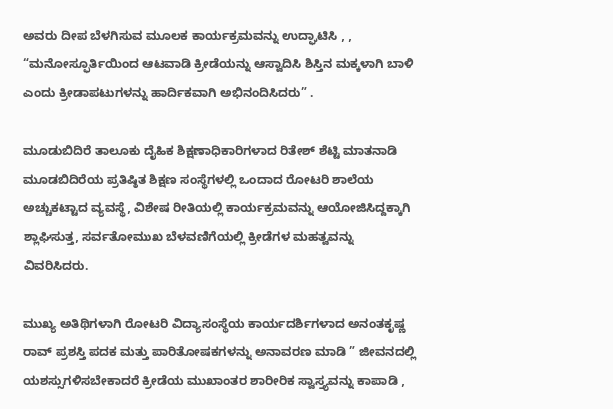ಅವರು ದೀಪ ಬೆಳಗಿಸುವ ಮೂಲಕ ಕಾರ್ಯಕ್ರಮವನ್ನು ಉದ್ಘಾಟಿಸಿ , , “ಮನೋಸ್ಫೂರ್ತಿಯಿಂದ ಆಟವಾಡಿ ಕ್ರೀಡೆಯನ್ನು ಆಸ್ವಾದಿಸಿ ಶಿಸ್ತಿನ ಮಕ್ಕಳಾಗಿ ಬಾಳಿ ಎಂದು ಕ್ರೀಡಾಪಟುಗಳನ್ನು ಹಾರ್ದಿಕವಾಗಿ ಅಭಿನಂದಿಸಿದರು” .

ಮೂಡುಬಿದಿರೆ ತಾಲೂಕು ದೈಹಿಕ ಶಿಕ್ಷಣಾಧಿಕಾರಿಗಳಾದ ರಿತೇಶ್ ಶೆಟ್ಟಿ ಮಾತನಾಡಿ ಮೂಡಬಿದಿರೆಯ ಪ್ರತಿಷ್ಠಿತ ಶಿಕ್ಷಣ ಸಂಸ್ಥೆಗಳಲ್ಲಿ ಒಂದಾದ ರೋಟರಿ ಶಾಲೆಯ ಅಚ್ಚುಕಟ್ಟಾದ ವ್ಯವಸ್ಥೆ, ವಿಶೇಷ ರೀತಿಯಲ್ಲಿ ಕಾರ್ಯಕ್ರಮವನ್ನು ಆಯೋಜಿಸಿದ್ದಕ್ಕಾಗಿ ಶ್ಲಾಘಿಸುತ್ತ, ಸರ್ವತೋಮುಖ ಬೆಳವಣಿಗೆಯಲ್ಲಿ ಕ್ರೀಡೆಗಳ ಮಹತ್ವವನ್ನು ವಿವರಿಸಿದರು.

ಮುಖ್ಯ ಅತಿಥಿಗಳಾಗಿ ರೋಟರಿ ವಿದ್ಯಾಸಂಸ್ಥೆಯ ಕಾರ್ಯದರ್ಶಿಗಳಾದ ಅನಂತಕೃಷ್ಣ ರಾವ್ ಪ್ರಶಸ್ತಿ ಪದಕ ಮತ್ತು ಪಾರಿತೋಷಕಗಳನ್ನು ಅನಾವರಣ ಮಾಡಿ ” ಜೀವನದಲ್ಲಿ ಯಶಸ್ಸುಗಳಿಸಬೇಕಾದರೆ ಕ್ರೀಡೆಯ ಮುಖಾಂತರ ಶಾರೀರಿಕ ಸ್ವಾಸ್ತ್ಯವನ್ನು ಕಾಪಾಡಿ ,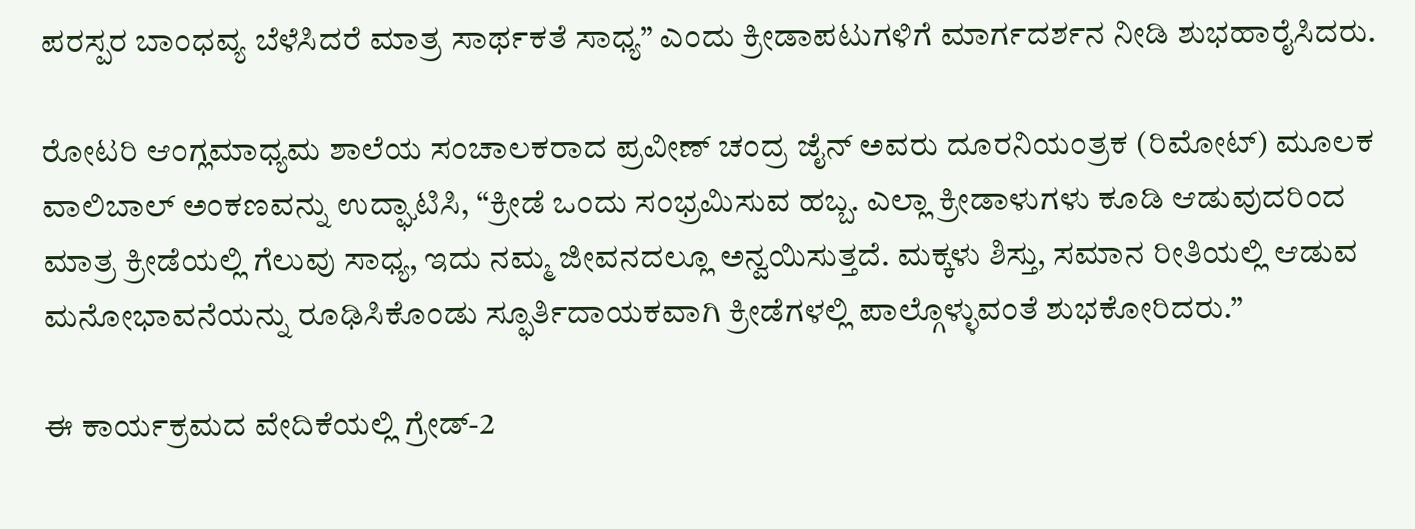ಪರಸ್ಪರ ಬಾಂಧವ್ಯ ಬೆಳೆಸಿದರೆ ಮಾತ್ರ ಸಾರ್ಥಕತೆ ಸಾಧ್ಯ” ಎಂದು ಕ್ರೀಡಾಪಟುಗಳಿಗೆ ಮಾರ್ಗದರ್ಶನ ನೀಡಿ ಶುಭಹಾರೈಸಿದರು.

ರೋಟರಿ ಆಂಗ್ಲಮಾಧ್ಯಮ ಶಾಲೆಯ ಸಂಚಾಲಕರಾದ ಪ್ರವೀಣ್ ಚಂದ್ರ ಜೈನ್ ಅವರು ದೂರನಿಯಂತ್ರಕ (ರಿಮೋಟ್) ಮೂಲಕ ವಾಲಿಬಾಲ್ ಅಂಕಣವನ್ನು ಉದ್ಘಾಟಿಸಿ, “ಕ್ರೀಡೆ ಒಂದು ಸಂಭ್ರಮಿಸುವ ಹಬ್ಬ. ಎಲ್ಲಾ ಕ್ರೀಡಾಳುಗಳು ಕೂಡಿ ಆಡುವುದರಿಂದ ಮಾತ್ರ ಕ್ರೀಡೆಯಲ್ಲಿ ಗೆಲುವು ಸಾಧ್ಯ, ಇದು ನಮ್ಮ ಜೀವನದಲ್ಲೂ ಅನ್ವಯಿಸುತ್ತದೆ. ಮಕ್ಕಳು ಶಿಸ್ತು, ಸಮಾನ ರೀತಿಯಲ್ಲಿ ಆಡುವ ಮನೋಭಾವನೆಯನ್ನು ರೂಢಿಸಿಕೊಂಡು ಸ್ಫೂರ್ತಿದಾಯಕವಾಗಿ ಕ್ರೀಡೆಗಳಲ್ಲಿ ಪಾಲ್ಗೊಳ್ಳುವಂತೆ ಶುಭಕೋರಿದರು.”

ಈ ಕಾರ್ಯಕ್ರಮದ ವೇದಿಕೆಯಲ್ಲಿ ಗ್ರೇಡ್-2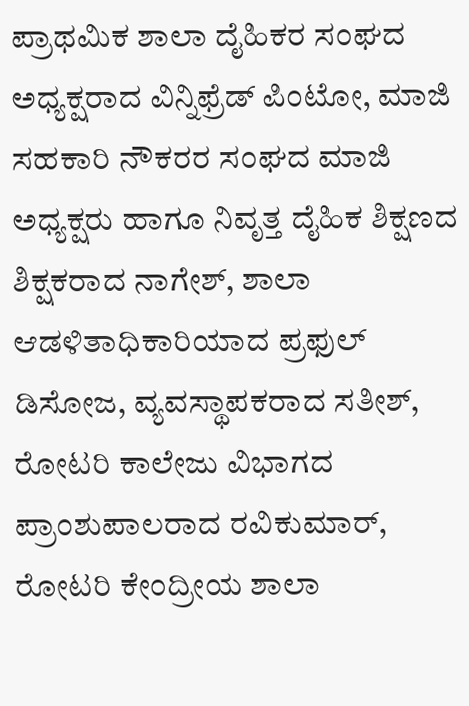ಪ್ರಾಥಮಿಕ ಶಾಲಾ ದೈಹಿಕರ ಸಂಘದ ಅಧ್ಯಕ್ಷರಾದ ವಿನ್ನಿಫ್ರೆಡ್ ಪಿಂಟೋ, ಮಾಜಿ ಸಹಕಾರಿ ನೌಕರರ ಸಂಘದ ಮಾಜಿ ಅಧ್ಯಕ್ಷರು ಹಾಗೂ ನಿವೃತ್ತ ದೈಹಿಕ ಶಿಕ್ಷಣದ ಶಿಕ್ಷಕರಾದ ನಾಗೇಶ್, ಶಾಲಾ ಆಡಳಿತಾಧಿಕಾರಿಯಾದ ಪ್ರಫುಲ್ ಡಿಸೋಜ, ವ್ಯವಸ್ಥಾಪಕರಾದ ಸತೀಶ್,
ರೋಟರಿ ಕಾಲೇಜು ವಿಭಾಗದ ಪ್ರಾಂಶುಪಾಲರಾದ ರವಿಕುಮಾರ್, ರೋಟರಿ ಕೇಂದ್ರೀಯ ಶಾಲಾ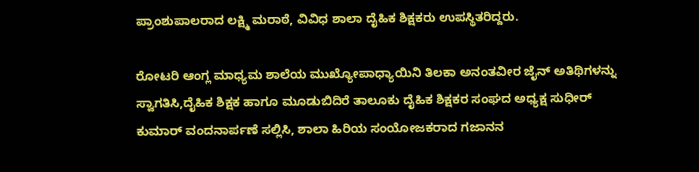ಪ್ರಾಂಶುಪಾಲರಾದ ಲಕ್ಷ್ಮಿ ಮರಾಠೆ, ವಿವಿಧ ಶಾಲಾ ದೈಹಿಕ ಶಿಕ್ಷಕರು ಉಪಸ್ಥಿತರಿದ್ದರು.

ರೋಟರಿ ಆಂಗ್ಲ ಮಾಧ್ಯಮ ಶಾಲೆಯ ಮುಖ್ಯೋಪಾಧ್ಯಾಯಿನಿ ತಿಲಕಾ ಅನಂತವೀರ ಜೈನ್ ಅತಿಥಿಗಳನ್ನು ಸ್ವಾಗತಿಸಿ,ದೈಹಿಕ ಶಿಕ್ಷಕ ಹಾಗೂ ಮೂಡುಬಿದಿರೆ ತಾಲೂಕು ದೈಹಿಕ ಶಿಕ್ಷಕರ ಸಂಘದ ಅಧ್ಯಕ್ಷ ಸುಧೀರ್ ಕುಮಾರ್ ವಂದನಾರ್ಪಣೆ ಸಲ್ಲಿಸಿ, ಶಾಲಾ ಹಿರಿಯ ಸಂಯೋಜಕರಾದ ಗಜಾನನ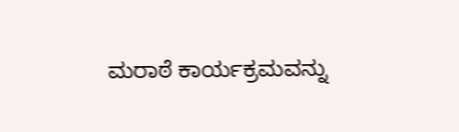ಮರಾಠೆ ಕಾರ್ಯಕ್ರಮವನ್ನು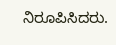ನಿರೂಪಿಸಿದರು.